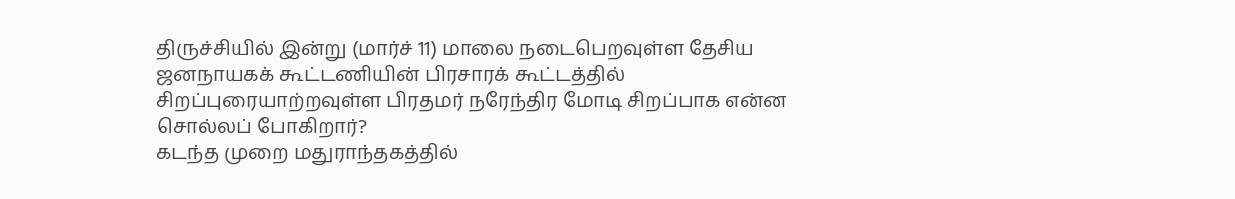திருச்சியில் இன்று (மார்ச் 11) மாலை நடைபெறவுள்ள தேசிய ஜனநாயகக் கூட்டணியின் பிரசாரக் கூட்டத்தில் சிறப்புரையாற்றவுள்ள பிரதமர் நரேந்திர மோடி சிறப்பாக என்ன சொல்லப் போகிறார்?
கடந்த முறை மதுராந்தகத்தில்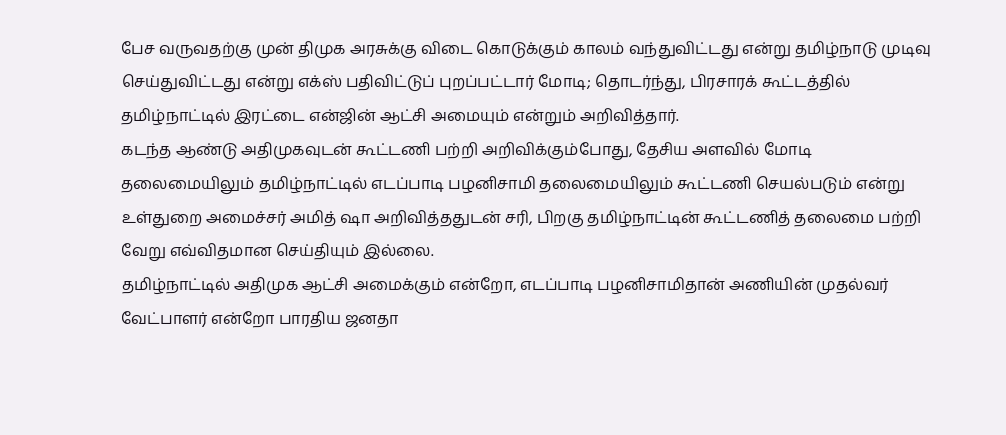பேச வருவதற்கு முன் திமுக அரசுக்கு விடை கொடுக்கும் காலம் வந்துவிட்டது என்று தமிழ்நாடு முடிவு செய்துவிட்டது என்று எக்ஸ் பதிவிட்டுப் புறப்பட்டார் மோடி; தொடர்ந்து, பிரசாரக் கூட்டத்தில் தமிழ்நாட்டில் இரட்டை என்ஜின் ஆட்சி அமையும் என்றும் அறிவித்தார்.
கடந்த ஆண்டு அதிமுகவுடன் கூட்டணி பற்றி அறிவிக்கும்போது, தேசிய அளவில் மோடி தலைமையிலும் தமிழ்நாட்டில் எடப்பாடி பழனிசாமி தலைமையிலும் கூட்டணி செயல்படும் என்று உள்துறை அமைச்சர் அமித் ஷா அறிவித்ததுடன் சரி, பிறகு தமிழ்நாட்டின் கூட்டணித் தலைமை பற்றி வேறு எவ்விதமான செய்தியும் இல்லை.
தமிழ்நாட்டில் அதிமுக ஆட்சி அமைக்கும் என்றோ, எடப்பாடி பழனிசாமிதான் அணியின் முதல்வர் வேட்பாளர் என்றோ பாரதிய ஜனதா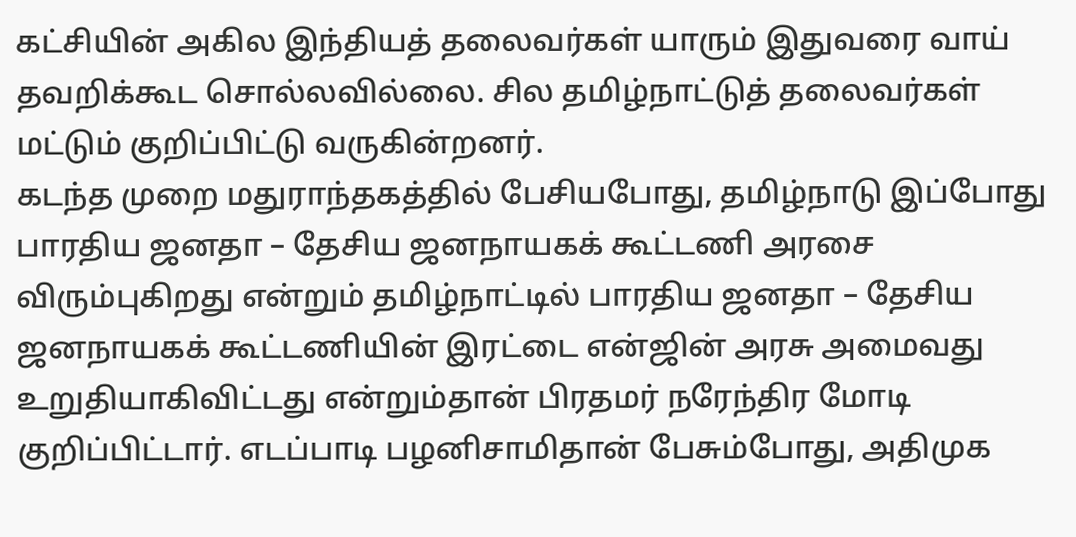கட்சியின் அகில இந்தியத் தலைவர்கள் யாரும் இதுவரை வாய் தவறிக்கூட சொல்லவில்லை. சில தமிழ்நாட்டுத் தலைவர்கள் மட்டும் குறிப்பிட்டு வருகின்றனர்.
கடந்த முறை மதுராந்தகத்தில் பேசியபோது, தமிழ்நாடு இப்போது பாரதிய ஜனதா – தேசிய ஜனநாயகக் கூட்டணி அரசை விரும்புகிறது என்றும் தமிழ்நாட்டில் பாரதிய ஜனதா – தேசிய ஜனநாயகக் கூட்டணியின் இரட்டை என்ஜின் அரசு அமைவது உறுதியாகிவிட்டது என்றும்தான் பிரதமர் நரேந்திர மோடி குறிப்பிட்டார். எடப்பாடி பழனிசாமிதான் பேசும்போது, அதிமுக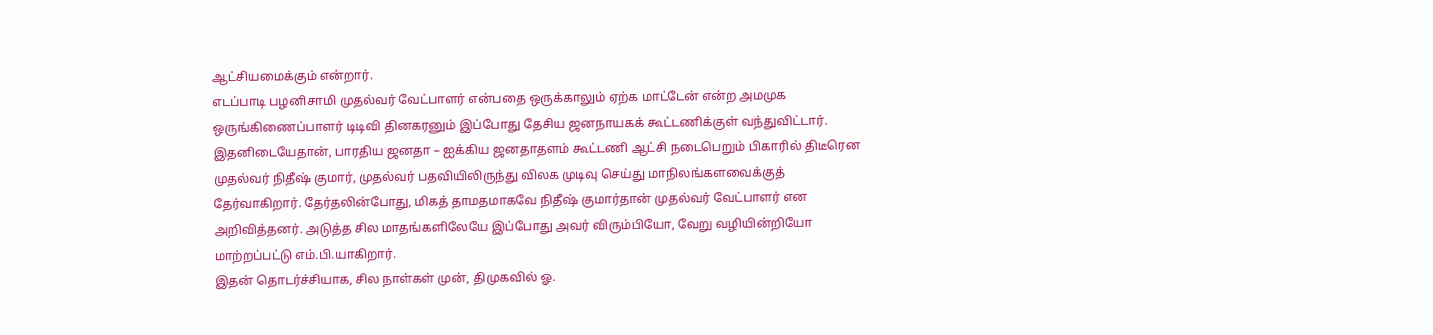ஆட்சியமைக்கும் என்றார்.
எடப்பாடி பழனிசாமி முதல்வர் வேட்பாளர் என்பதை ஒருக்காலும் ஏற்க மாட்டேன் என்ற அமமுக ஒருங்கிணைப்பாளர் டிடிவி தினகரனும் இப்போது தேசிய ஜனநாயகக் கூட்டணிக்குள் வந்துவிட்டார்.
இதனிடையேதான், பாரதிய ஜனதா – ஐக்கிய ஜனதாதளம் கூட்டணி ஆட்சி நடைபெறும் பிகாரில் திடீரென முதல்வர் நிதீஷ் குமார், முதல்வர் பதவியிலிருந்து விலக முடிவு செய்து மாநிலங்களவைக்குத் தேர்வாகிறார். தேர்தலின்போது, மிகத் தாமதமாகவே நிதீஷ் குமார்தான் முதல்வர் வேட்பாளர் என அறிவித்தனர். அடுத்த சில மாதங்களிலேயே இப்போது அவர் விரும்பியோ, வேறு வழியின்றியோ மாற்றப்பட்டு எம்.பி.யாகிறார்.
இதன் தொடர்ச்சியாக, சில நாள்கள் முன், திமுகவில் ஓ.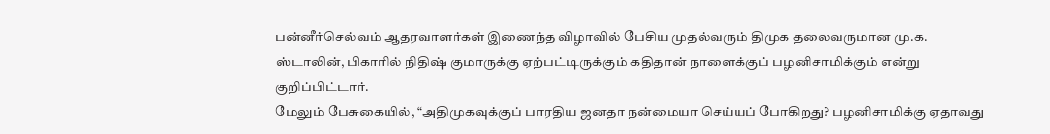பன்னீர்செல்வம் ஆதரவாளர்கள் இணைந்த விழாவில் பேசிய முதல்வரும் திமுக தலைவருமான மு.க. ஸ்டாலின், பிகாரில் நிதிஷ் குமாருக்கு ஏற்பட்டிருக்கும் கதிதான் நாளைக்குப் பழனிசாமிக்கும் என்று குறிப்பிட்டார்.
மேலும் பேசுகையில், “அதிமுகவுக்குப் பாரதிய ஜனதா நன்மையா செய்யப் போகிறது? பழனிசாமிக்கு ஏதாவது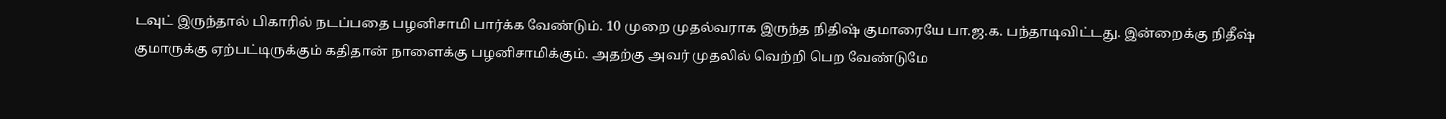டவுட் இருந்தால் பிகாரில் நடப்பதை பழனிசாமி பார்க்க வேண்டும். 10 முறை முதல்வராக இருந்த நிதிஷ் குமாரையே பா.ஜ.க. பந்தாடிவிட்டது. இன்றைக்கு நிதீஷ் குமாருக்கு ஏற்பட்டிருக்கும் கதிதான் நாளைக்கு பழனிசாமிக்கும். அதற்கு அவர் முதலில் வெற்றி பெற வேண்டுமே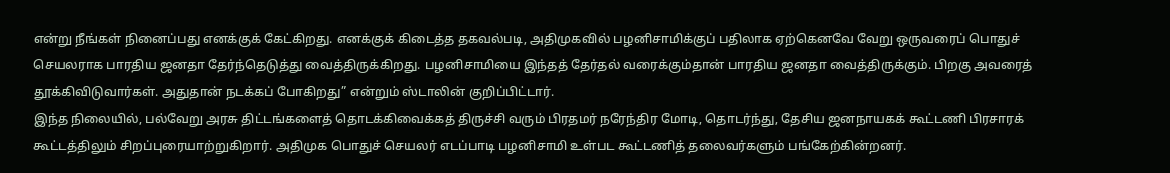என்று நீங்கள் நினைப்பது எனக்குக் கேட்கிறது. எனக்குக் கிடைத்த தகவல்படி, அதிமுகவில் பழனிசாமிக்குப் பதிலாக ஏற்கெனவே வேறு ஒருவரைப் பொதுச் செயலராக பாரதிய ஜனதா தேர்ந்தெடுத்து வைத்திருக்கிறது. பழனிசாமியை இந்தத் தேர்தல் வரைக்கும்தான் பாரதிய ஜனதா வைத்திருக்கும். பிறகு அவரைத் தூக்கிவிடுவார்கள். அதுதான் நடக்கப் போகிறது” என்றும் ஸ்டாலின் குறிப்பிட்டார்.
இந்த நிலையில், பல்வேறு அரசு திட்டங்களைத் தொடக்கிவைக்கத் திருச்சி வரும் பிரதமர் நரேந்திர மோடி, தொடர்ந்து, தேசிய ஜனநாயகக் கூட்டணி பிரசாரக் கூட்டத்திலும் சிறப்புரையாற்றுகிறார். அதிமுக பொதுச் செயலர் எடப்பாடி பழனிசாமி உள்பட கூட்டணித் தலைவர்களும் பங்கேற்கின்றனர்.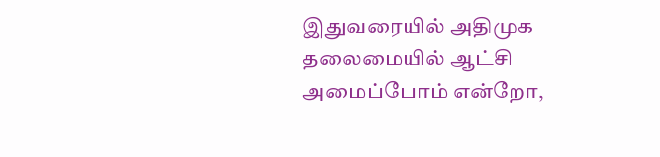இதுவரையில் அதிமுக தலைமையில் ஆட்சி அமைப்போம் என்றோ,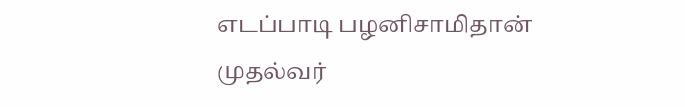எடப்பாடி பழனிசாமிதான் முதல்வர்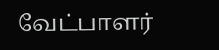வேட்பாளர்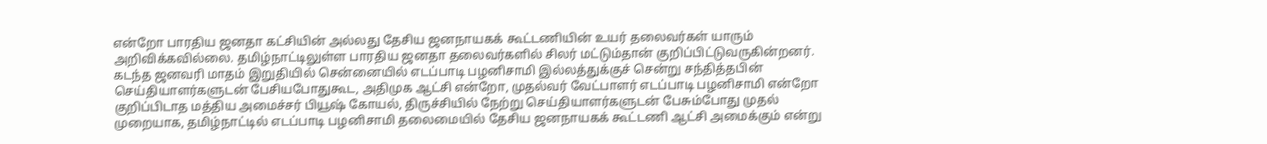என்றோ பாரதிய ஜனதா கட்சியின் அல்லது தேசிய ஜனநாயகக் கூட்டணியின் உயர் தலைவர்கள் யாரும் அறிவிக்கவில்லை. தமிழ்நாட்டிலுள்ள பாரதிய ஜனதா தலைவர்களில் சிலர் மட்டும்தான் குறிப்பிட்டுவருகின்றனர்.
கடந்த ஜனவரி மாதம் இறுதியில் சென்னையில் எடப்பாடி பழனிசாமி இல்லத்துக்குச் சென்று சந்தித்தபின் செய்தியாளர்களுடன் பேசியபோதுகூட, அதிமுக ஆட்சி என்றோ, முதல்வர் வேட்பாளர் எடப்பாடி பழனிசாமி என்றோ குறிப்பிடாத மத்திய அமைச்சர் பியூஷ் கோயல், திருச்சியில் நேற்று செய்தியாளர்களுடன் பேசும்போது முதல் முறையாக, தமிழ்நாட்டில் எடப்பாடி பழனிசாமி தலைமையில் தேசிய ஜனநாயகக் கூட்டணி ஆட்சி அமைக்கும் என்று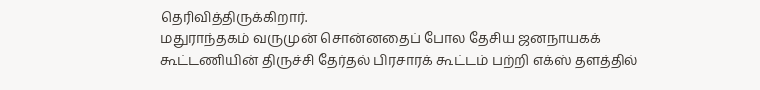தெரிவித்திருக்கிறார்.
மதுராந்தகம் வருமுன் சொன்னதைப் போல தேசிய ஜனநாயகக் கூட்டணியின் திருச்சி தேர்தல் பிரசாரக் கூட்டம் பற்றி எக்ஸ் தளத்தில்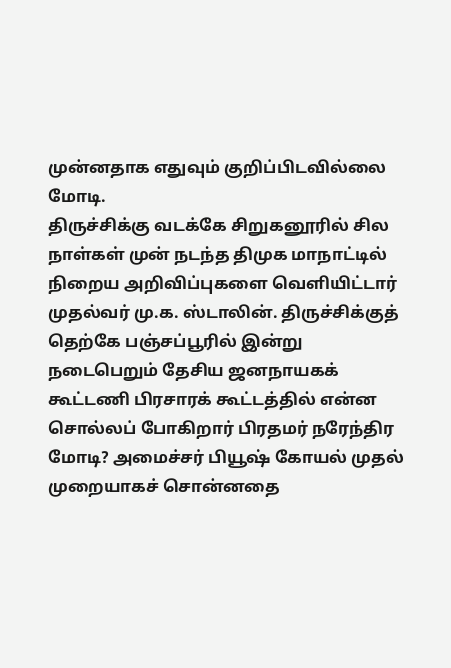முன்னதாக எதுவும் குறிப்பிடவில்லை மோடி.
திருச்சிக்கு வடக்கே சிறுகனூரில் சில நாள்கள் முன் நடந்த திமுக மாநாட்டில் நிறைய அறிவிப்புகளை வெளியிட்டார் முதல்வர் மு.க. ஸ்டாலின். திருச்சிக்குத் தெற்கே பஞ்சப்பூரில் இன்று நடைபெறும் தேசிய ஜனநாயகக் கூட்டணி பிரசாரக் கூட்டத்தில் என்ன சொல்லப் போகிறார் பிரதமர் நரேந்திர மோடி? அமைச்சர் பியூஷ் கோயல் முதல் முறையாகச் சொன்னதை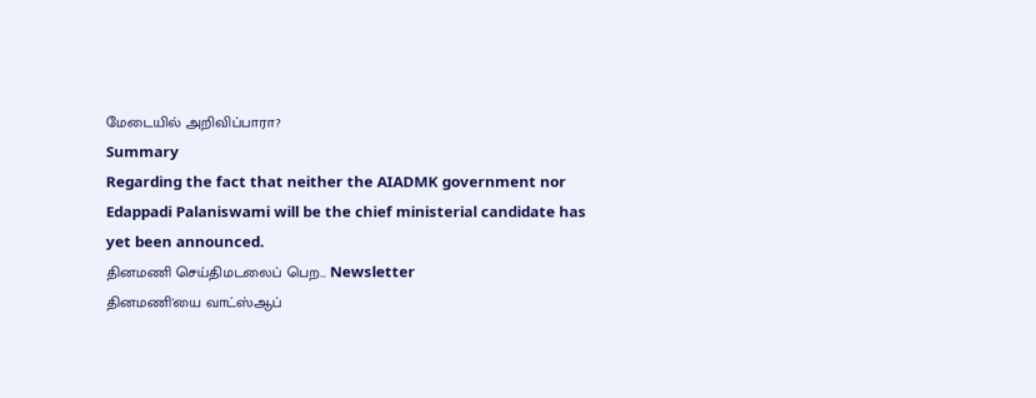மேடையில் அறிவிப்பாரா?
Summary
Regarding the fact that neither the AIADMK government nor Edappadi Palaniswami will be the chief ministerial candidate has yet been announced.
தினமணி செய்திமடலைப் பெற... Newsletter
தினமணி'யை வாட்ஸ்ஆப்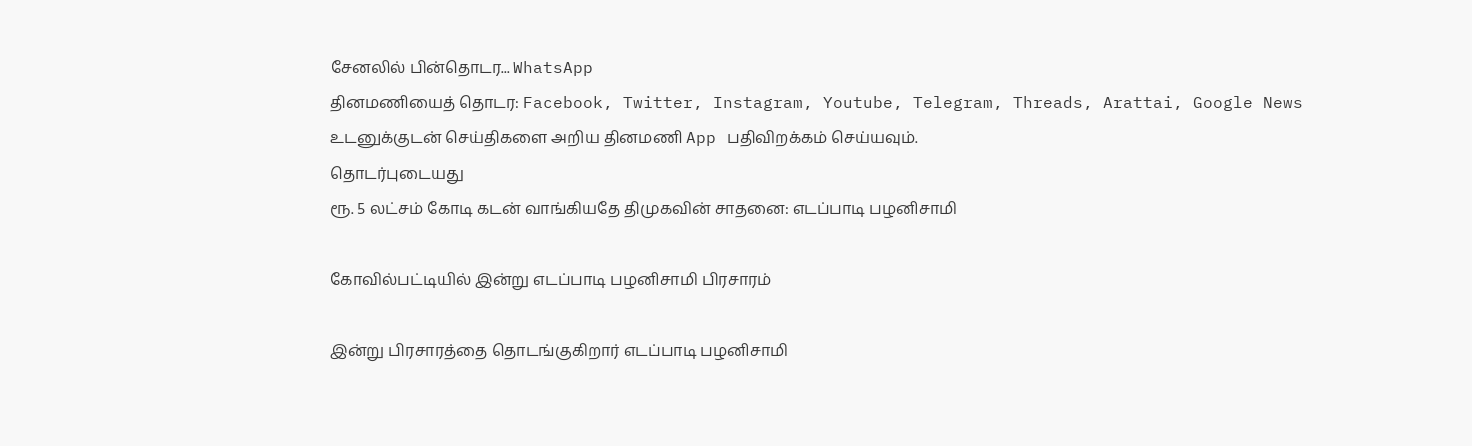சேனலில் பின்தொடர... WhatsApp
தினமணியைத் தொடர: Facebook, Twitter, Instagram, Youtube, Telegram, Threads, Arattai, Google News
உடனுக்குடன் செய்திகளை அறிய தினமணி App பதிவிறக்கம் செய்யவும்.
தொடர்புடையது
ரூ. 5 லட்சம் கோடி கடன் வாங்கியதே திமுகவின் சாதனை: எடப்பாடி பழனிசாமி

கோவில்பட்டியில் இன்று எடப்பாடி பழனிசாமி பிரசாரம்

இன்று பிரசாரத்தை தொடங்குகிறார் எடப்பாடி பழனிசாமி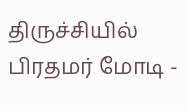திருச்சியில் பிரதமர் மோடி -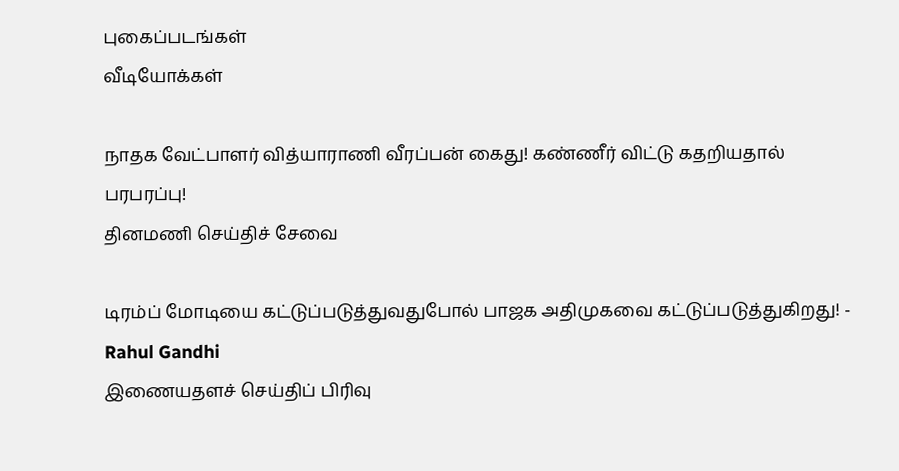புகைப்படங்கள்
வீடியோக்கள்

நாதக வேட்பாளர் வித்யாராணி வீரப்பன் கைது! கண்ணீர் விட்டு கதறியதால் பரபரப்பு!
தினமணி செய்திச் சேவை

டிரம்ப் மோடியை கட்டுப்படுத்துவதுபோல் பாஜக அதிமுகவை கட்டுப்படுத்துகிறது! - Rahul Gandhi
இணையதளச் செய்திப் பிரிவு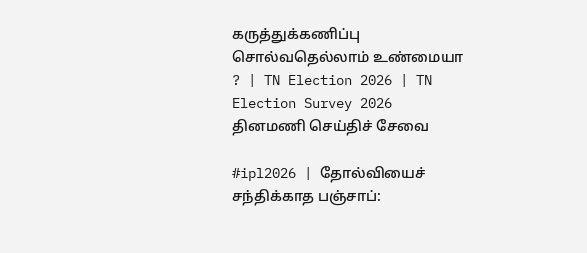கருத்துக்கணிப்பு சொல்வதெல்லாம் உண்மையா ? | TN Election 2026 | TN Election Survey 2026
தினமணி செய்திச் சேவை

#ipl2026 | தோல்வியைச் சந்திக்காத பஞ்சாப்: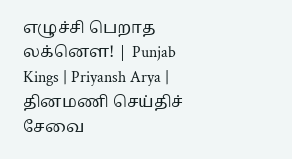எழுச்சி பெறாத லக்னௌ! | Punjab Kings | Priyansh Arya |
தினமணி செய்திச் சேவை